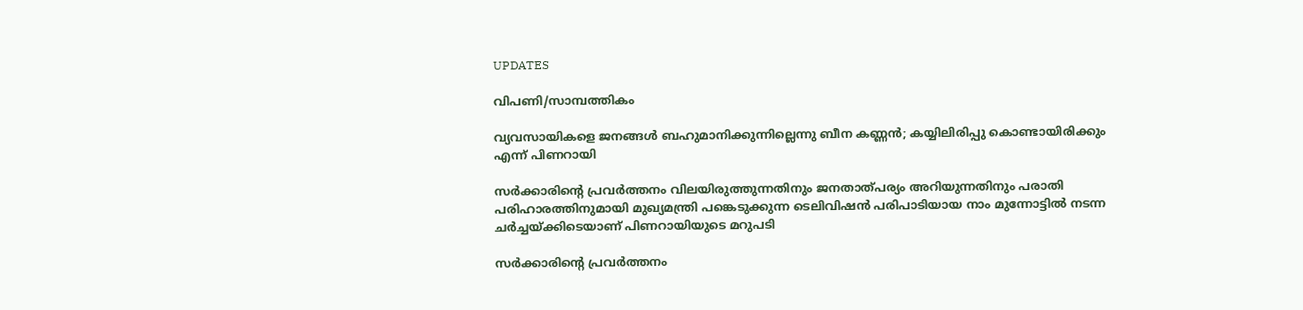UPDATES

വിപണി/സാമ്പത്തികം

വ്യവസായികളെ ജനങ്ങൾ ബഹുമാനിക്കുന്നില്ലെന്നു ബീന കണ്ണൻ; കയ്യിലിരിപ്പു കൊണ്ടായിരിക്കും എന്ന് പിണറായി

സര്‍ക്കാരിന്റെ പ്രവര്‍ത്തനം വിലയിരുത്തുന്നതിനും ജനതാത്പര്യം അറിയുന്നതിനും പരാതി പരിഹാരത്തിനുമായി മുഖ്യമന്ത്രി പങ്കെടുക്കുന്ന ടെലിവിഷന്‍ പരിപാടിയായ നാം മുന്നോട്ടില്‍ നടന്ന ചര്‍ച്ചയ്ക്കിടെയാണ് പിണറായിയുടെ മറുപടി

സര്‍ക്കാരിന്റെ പ്രവര്‍ത്തനം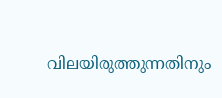വിലയിരുത്തുന്നതിനും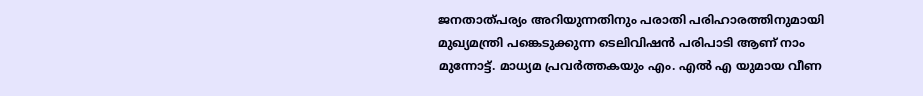ജനതാത്പര്യം അറിയുന്നതിനും പരാതി പരിഹാരത്തിനുമായി മുഖ്യമന്ത്രി പങ്കെടുക്കുന്ന ടെലിവിഷന്‍ പരിപാടി ആണ് നാം മുന്നോട്ട്. മാധ്യമ പ്രവർത്തകയും എം. എൽ എ യുമായ വീണ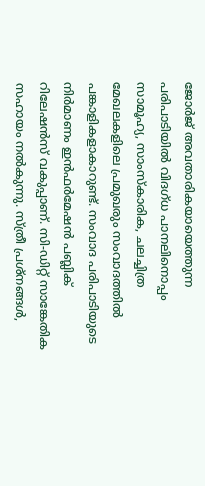ജോർജ് അവതാരികയായെത്തുന്ന പരിപാടിയിൽ വിദഗ്ധ പാനലിനൊപ്പം സാമൂഹ്യ, സാംസ്‌കാരിക, ചലച്ചിത്ര മേഖലകളിലെ പ്രമുഖരും സംവാദത്തില്‍ പങ്കാളികളാകാറുണ്ട്. സംവാദ പരിപാടിയുടെ നിര്‍മാണം ഇന്‍ഫര്‍മേഷന്‍ പബ്ലിക് റിലേഷന്‍സ് വകുപ്പാണ്. സി-ഡിറ്റ് സാങ്കേതിക സഹായം നല്‍കുന്നു. സ്ത്രീ പ്രശ്നങ്ങൾ,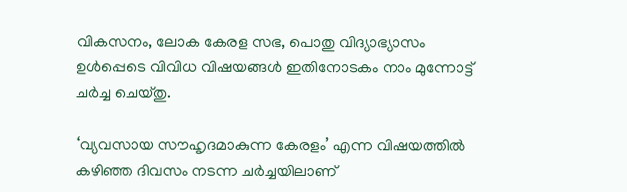വികസനം, ലോക കേരള സഭ, പൊതു വിദ്യാഭ്യാസം ഉൾപ്പെടെ വിവിധ വിഷയങ്ങൾ ഇതിനോടകം നാം മുന്നോട്ട് ചർച്ച ചെയ്തു.

‘വ്യവസായ സൗഹൃദമാകുന്ന കേരളം’ എന്ന വിഷയത്തിൽ കഴിഞ്ഞ ദിവസം നടന്ന ചർച്ചയിലാണ്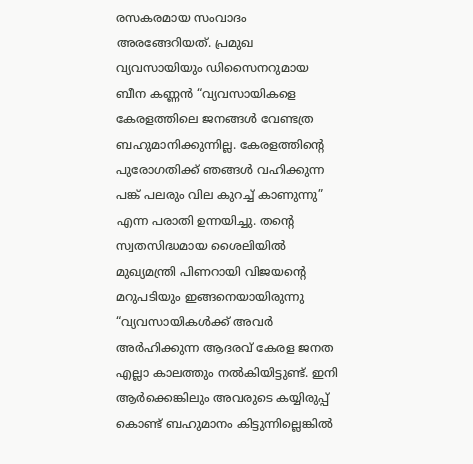രസകരമായ സംവാദം അരങ്ങേറിയത്. പ്രമുഖ വ്യവസായിയും ഡിസൈനറുമായ ബീന കണ്ണൻ “വ്യവസായികളെ കേരളത്തിലെ ജനങ്ങൾ വേണ്ടത്ര ബഹുമാനിക്കുന്നില്ല. കേരളത്തിന്റെ പുരോഗതിക്ക് ഞങ്ങൾ വഹിക്കുന്ന പങ്ക് പലരും വില കുറച്ച് കാണുന്നു” എന്ന പരാതി ഉന്നയിച്ചു. തന്റെ സ്വതസിദ്ധമായ ശൈലിയിൽ മുഖ്യമന്ത്രി പിണറായി വിജയന്‍റെ മറുപടിയും ഇങ്ങനെയായിരുന്നു “വ്യവസായികൾക്ക് അവർ അർഹിക്കുന്ന ആദരവ് കേരള ജനത എല്ലാ കാലത്തും നൽകിയിട്ടുണ്ട്. ഇനി ആർക്കെങ്കിലും അവരുടെ കയ്യിരുപ്പ് കൊണ്ട് ബഹുമാനം കിട്ടുന്നില്ലെങ്കിൽ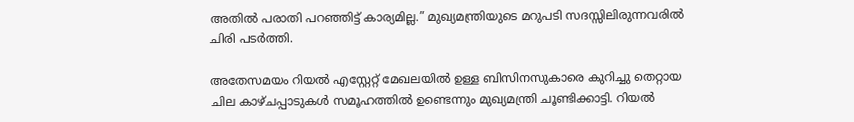അതിൽ പരാതി പറഞ്ഞിട്ട് കാര്യമില്ല.” മുഖ്യമന്ത്രിയുടെ മറുപടി സദസ്സിലിരുന്നവരിൽ ചിരി പടർത്തി.

അതേസമയം റിയൽ എസ്റ്റേറ്റ് മേഖലയിൽ ഉള്ള ബിസിനസുകാരെ കുറിച്ചു തെറ്റായ ചില കാഴ്ചപ്പാടുകൾ സമൂഹത്തിൽ ഉണ്ടെന്നും മുഖ്യമന്ത്രി ചൂണ്ടിക്കാട്ടി. റിയൽ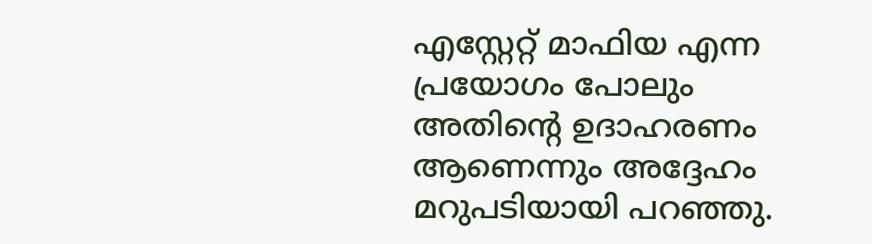എസ്റ്റേറ്റ് മാഫിയ എന്ന പ്രയോഗം പോലും അതിന്റെ ഉദാഹരണം ആണെന്നും അദ്ദേഹം മറുപടിയായി പറഞ്ഞു.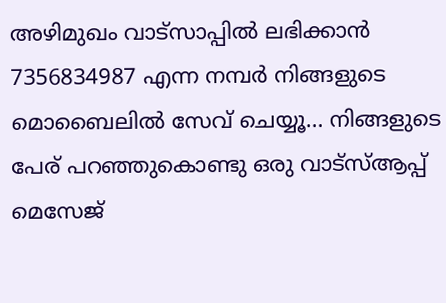അഴിമുഖം വാട്‌സാപ്പില്‍ ലഭിക്കാന്‍ 7356834987 എന്ന നമ്പര്‍ നിങ്ങളുടെ മൊബൈലില്‍ സേവ് ചെയ്യൂ… നിങ്ങളുടെ പേര് പറഞ്ഞുകൊണ്ടു ഒരു വാട്‌സ്ആപ്പ് മെസേജ്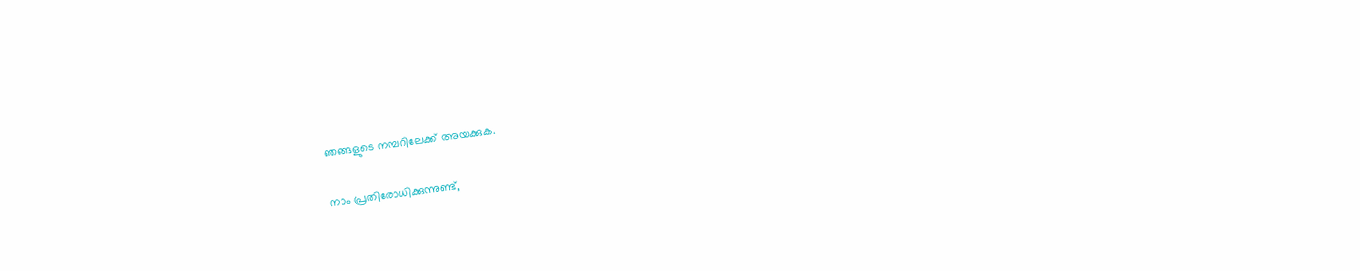ഞങ്ങളുടെ നമ്പറിലേക്ക് അയക്കുക.

നാം പ്രതിരോധിക്കുന്നുണ്ട്,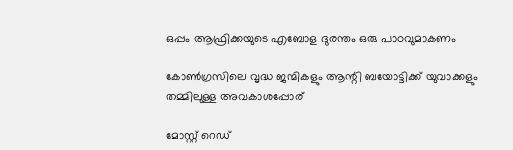ഒപ്പം ആഫ്രിക്കയുടെ എബോള ദുരന്തം ഒരു പാഠവുമാകണം

കോണ്‍ഗ്രസിലെ വൃദ്ധ ജന്മികളും ആന്റി ബയോട്ടിക്ക് യുവാക്കളും തമ്മിലുള്ള അവകാശപ്പോര്

മോസ്റ്റ് റെഡ്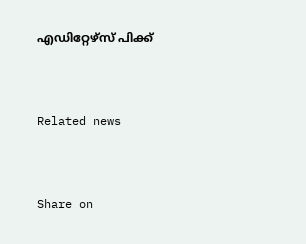എഡിറ്റേഴ്സ് പിക്ക്


Related news


Share on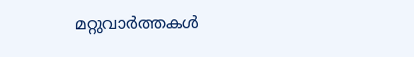മറ്റുവാര്‍ത്തകള്‍